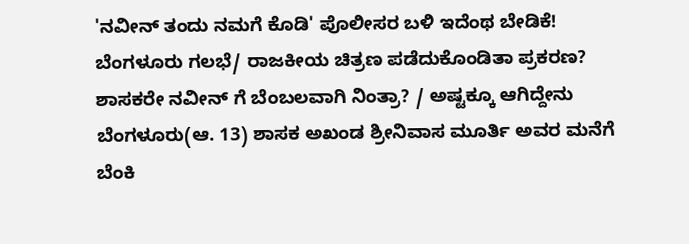'ನವೀನ್ ತಂದು ನಮಗೆ ಕೊಡಿ' ಪೊಲೀಸರ ಬಳಿ ಇದೆಂಥ ಬೇಡಿಕೆ!
ಬೆಂಗಳೂರು ಗಲಭೆ/ ರಾಜಕೀಯ ಚಿತ್ರಣ ಪಡೆದುಕೊಂಡಿತಾ ಪ್ರಕರಣ? ಶಾಸಕರೇ ನವೀನ್ ಗೆ ಬೆಂಬಲವಾಗಿ ನಿಂತ್ರಾ? / ಅಷ್ಟಕ್ಕೂ ಆಗಿದ್ದೇನು
ಬೆಂಗಳೂರು(ಆ. 13) ಶಾಸಕ ಅಖಂಡ ಶ್ರೀನಿವಾಸ ಮೂರ್ತಿ ಅವರ ಮನೆಗೆ ಬೆಂಕಿ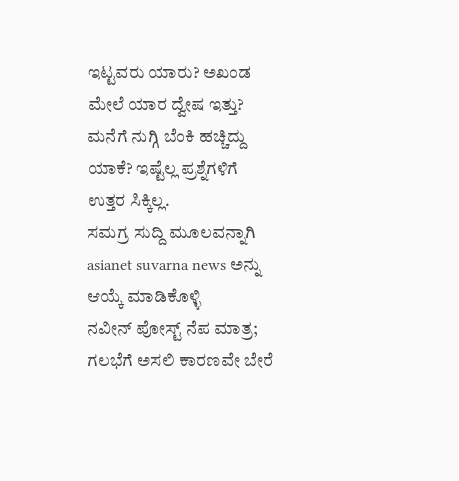ಇಟ್ಟವರು ಯಾರು? ಅಖಂಡ ಮೇಲೆ ಯಾರ ದ್ವೇಷ ಇತ್ತು? ಮನೆಗೆ ನುಗ್ಗಿ ಬೆಂಕಿ ಹಚ್ಚಿದ್ದು ಯಾಕೆ? ಇಷ್ಟೆಲ್ಲ ಪ್ರಶ್ನೆಗಳಿಗೆ ಉತ್ತರ ಸಿಕ್ಕಿಲ್ಲ.
ಸಮಗ್ರ ಸುದ್ದಿ ಮೂಲವನ್ನಾಗಿ asianet suvarna news ಅನ್ನು ಆಯ್ಕೆ ಮಾಡಿಕೊಳ್ಳಿ
ನವೀನ್ ಪೋಸ್ಟ್ ನೆಪ ಮಾತ್ರ; ಗಲಭೆಗೆ ಅಸಲಿ ಕಾರಣವೇ ಬೇರೆ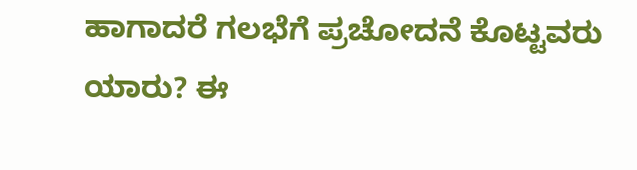ಹಾಗಾದರೆ ಗಲಭೆಗೆ ಪ್ರಚೋದನೆ ಕೊಟ್ಟವರು ಯಾರು? ಈ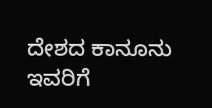ದೇಶದ ಕಾನೂನು ಇವರಿಗೆ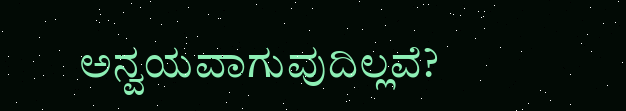ಅನ್ವಯವಾಗುವುದಿಲ್ಲವೆ?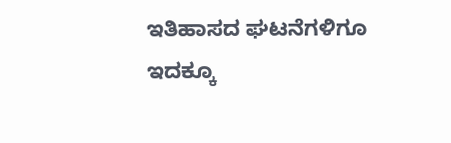ಇತಿಹಾಸದ ಘಟನೆಗಳಿಗೂ ಇದಕ್ಕೂ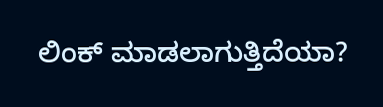ಲಿಂಕ್ ಮಾಡಲಾಗುತ್ತಿದೆಯಾ?